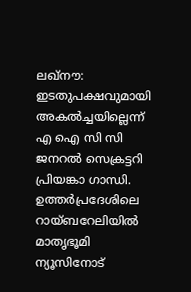ലഖ്നൗ: ഇടതുപക്ഷവുമായി അകൽച്ചയില്ലെന്ന് എ ഐ സി സി ജനറൽ സെക്രട്ടറി പ്രിയങ്കാ ഗാന്ധി. ഉത്തർപ്രദേശിലെ റായ്ബറേലിയിൽ മാതൃഭൂമി ന്യൂസിനോട്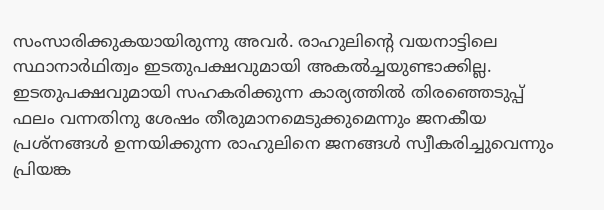സംസാരിക്കുകയായിരുന്നു അവർ. രാഹുലിന്റെ വയനാട്ടിലെ സ്ഥാനാർഥിത്വം ഇടതുപക്ഷവുമായി അകൽച്ചയുണ്ടാക്കില്ല. ഇടതുപക്ഷവുമായി സഹകരിക്കുന്ന കാര്യത്തിൽ തിരഞ്ഞെടുപ്പ് ഫലം വന്നതിനു ശേഷം തീരുമാനമെടുക്കുമെന്നും ജനകീയ പ്രശ്നങ്ങൾ ഉന്നയിക്കുന്ന രാഹുലിനെ ജനങ്ങൾ സ്വീകരിച്ചുവെന്നും പ്രിയങ്ക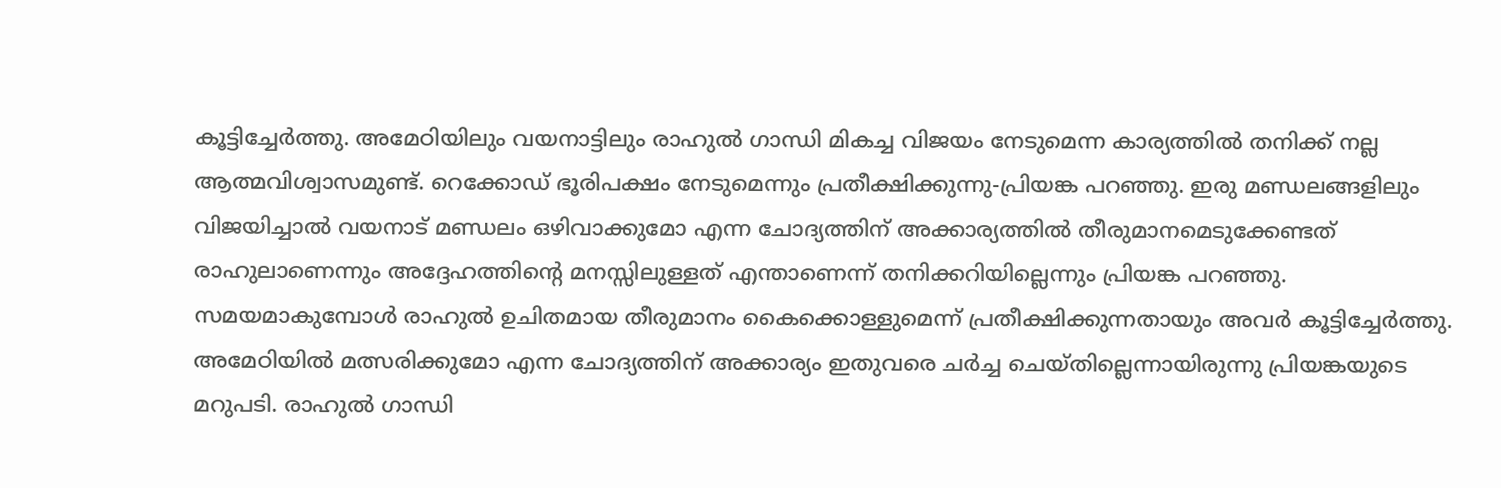കൂട്ടിച്ചേർത്തു. അമേഠിയിലും വയനാട്ടിലും രാഹുൽ ഗാന്ധി മികച്ച വിജയം നേടുമെന്ന കാര്യത്തിൽ തനിക്ക് നല്ല ആത്മവിശ്വാസമുണ്ട്. റെക്കോഡ് ഭൂരിപക്ഷം നേടുമെന്നും പ്രതീക്ഷിക്കുന്നു-പ്രിയങ്ക പറഞ്ഞു. ഇരു മണ്ഡലങ്ങളിലും വിജയിച്ചാൽ വയനാട് മണ്ഡലം ഒഴിവാക്കുമോ എന്ന ചോദ്യത്തിന് അക്കാര്യത്തിൽ തീരുമാനമെടുക്കേണ്ടത് രാഹുലാണെന്നും അദ്ദേഹത്തിന്റെ മനസ്സിലുള്ളത് എന്താണെന്ന് തനിക്കറിയില്ലെന്നും പ്രിയങ്ക പറഞ്ഞു. സമയമാകുമ്പോൾ രാഹുൽ ഉചിതമായ തീരുമാനം കൈക്കൊള്ളുമെന്ന് പ്രതീക്ഷിക്കുന്നതായും അവർ കൂട്ടിച്ചേർത്തു. അമേഠിയിൽ മത്സരിക്കുമോ എന്ന ചോദ്യത്തിന് അക്കാര്യം ഇതുവരെ ചർച്ച ചെയ്തില്ലെന്നായിരുന്നു പ്രിയങ്കയുടെ മറുപടി. രാഹുൽ ഗാന്ധി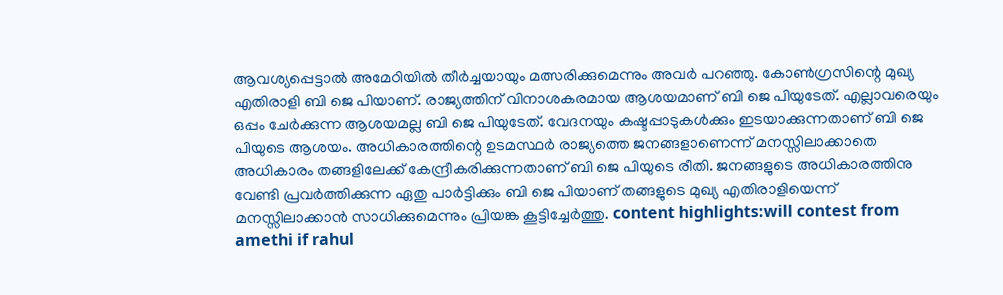ആവശ്യപ്പെട്ടാൽ അമേഠിയിൽ തീർച്ചയായും മത്സരിക്കുമെന്നും അവർ പറഞ്ഞു. കോൺഗ്രസിന്റെ മുഖ്യ എതിരാളി ബി ജെ പിയാണ്. രാജ്യത്തിന് വിനാശകരമായ ആശയമാണ് ബി ജെ പിയുടേത്. എല്ലാവരെയും ഒപ്പം ചേർക്കുന്ന ആശയമല്ല ബി ജെ പിയുടേത്. വേദനയും കഷ്ടപ്പാടുകൾക്കും ഇടയാക്കുന്നതാണ് ബി ജെ പിയുടെ ആശയം. അധികാരത്തിന്റെ ഉടമസ്ഥർ രാജ്യത്തെ ജനങ്ങളാണെന്ന് മനസ്സിലാക്കാതെ അധികാരം തങ്ങളിലേക്ക് കേന്ദ്രീകരിക്കുന്നതാണ് ബി ജെ പിയുടെ രീതി. ജനങ്ങളുടെ അധികാരത്തിനു വേണ്ടി പ്രവർത്തിക്കുന്ന ഏതു പാർട്ടിക്കും ബി ജെ പിയാണ് തങ്ങളുടെ മുഖ്യ എതിരാളിയെന്ന് മനസ്സിലാക്കാൻ സാധിക്കുമെന്നും പ്രിയങ്ക കൂട്ടിച്ചേർത്തു. content highlights:will contest from amethi if rahul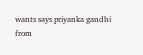wants says priyanka gandhi
from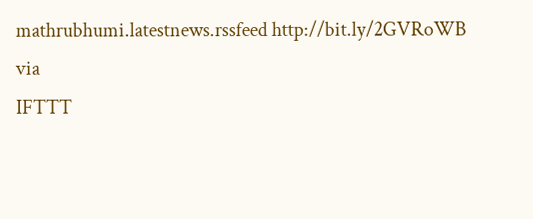mathrubhumi.latestnews.rssfeed http://bit.ly/2GVRoWB
via
IFTTT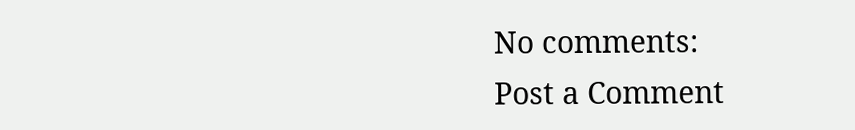No comments:
Post a Comment